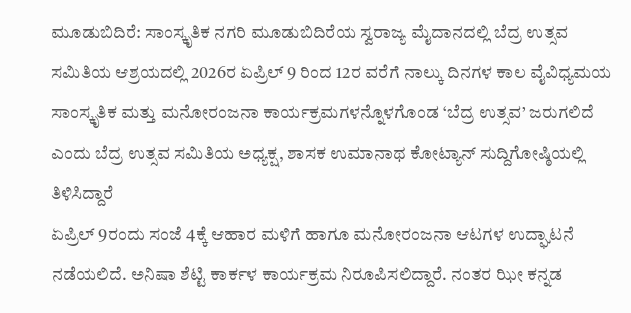ಮೂಡುಬಿದಿರೆ: ಸಾಂಸ್ಕೃತಿಕ ನಗರಿ ಮೂಡುಬಿದಿರೆಯ ಸ್ವರಾಜ್ಯ ಮೈದಾನದಲ್ಲಿ ಬೆದ್ರ ಉತ್ಸವ ಸಮಿತಿಯ ಆಶ್ರಯದಲ್ಲಿ 2026ರ ಏಪ್ರಿಲ್ 9 ರಿಂದ 12ರ ವರೆಗೆ ನಾಲ್ಕು ದಿನಗಳ ಕಾಲ ವೈವಿಧ್ಯಮಯ ಸಾಂಸ್ಕೃತಿಕ ಮತ್ತು ಮನೋರಂಜನಾ ಕಾರ್ಯಕ್ರಮಗಳನ್ನೊಳಗೊಂಡ ‘ಬೆದ್ರ ಉತ್ಸವ’ ಜರುಗಲಿದೆ ಎಂದು ಬೆದ್ರ ಉತ್ಸವ ಸಮಿತಿಯ ಅಧ್ಯಕ್ಷ, ಶಾಸಕ ಉಮಾನಾಥ ಕೋಟ್ಯಾನ್ ಸುದ್ದಿಗೋಷ್ಠಿಯಲ್ಲಿ ತಿಳಿಸಿದ್ದಾರೆ
ಏಪ್ರಿಲ್ 9ರಂದು ಸಂಜೆ 4ಕ್ಕೆ ಆಹಾರ ಮಳಿಗೆ ಹಾಗೂ ಮನೋರಂಜನಾ ಆಟಗಳ ಉದ್ಘಾಟನೆ ನಡೆಯಲಿದೆ. ಅನಿಷಾ ಶೆಟ್ಟಿ ಕಾರ್ಕಳ ಕಾರ್ಯಕ್ರಮ ನಿರೂಪಿಸಲಿದ್ದಾರೆ. ನಂತರ ಝೀ ಕನ್ನಡ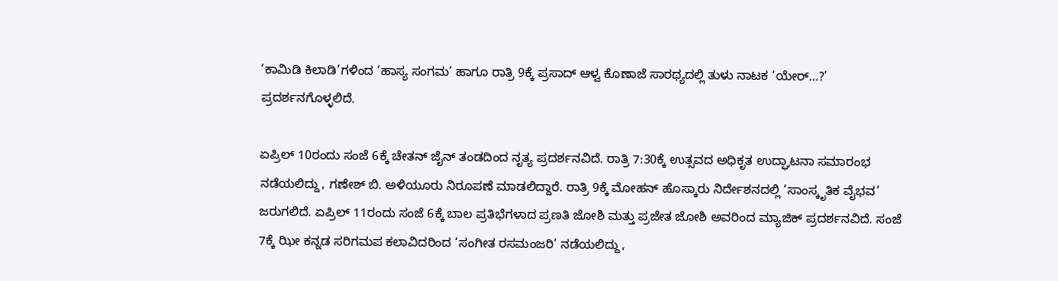‘ಕಾಮಿಡಿ ಕಿಲಾಡಿ’ಗಳಿಂದ ‘ಹಾಸ್ಯ ಸಂಗಮ’ ಹಾಗೂ ರಾತ್ರಿ 9ಕ್ಕೆ ಪ್ರಸಾದ್ ಆಳ್ವ ಕೊಣಾಜೆ ಸಾರಥ್ಯದಲ್ಲಿ ತುಳು ನಾಟಕ ‘ಯೇರ್…?’ ಪ್ರದರ್ಶನಗೊಳ್ಳಲಿದೆ.

ಏಪ್ರಿಲ್ 10ರಂದು ಸಂಜೆ 6ಕ್ಕೆ ಚೇತನ್ ಜೈನ್ ತಂಡದಿಂದ ನೃತ್ಯ ಪ್ರದರ್ಶನವಿದೆ. ರಾತ್ರಿ 7:30ಕ್ಕೆ ಉತ್ಸವದ ಅಧಿಕೃತ ಉದ್ಘಾಟನಾ ಸಮಾರಂಭ ನಡೆಯಲಿದ್ದು, ಗಣೇಶ್ ಬಿ. ಅಳಿಯೂರು ನಿರೂಪಣೆ ಮಾಡಲಿದ್ದಾರೆ. ರಾತ್ರಿ 9ಕ್ಕೆ ಮೋಹನ್ ಹೊಸ್ಕಾರು ನಿರ್ದೇಶನದಲ್ಲಿ ‘ಸಾಂಸ್ಕೃತಿಕ ವೈಭವ’ ಜರುಗಲಿದೆ. ಏಪ್ರಿಲ್ 11ರಂದು ಸಂಜೆ 6ಕ್ಕೆ ಬಾಲ ಪ್ರತಿಭೆಗಳಾದ ಪ್ರಣತಿ ಜೋಶಿ ಮತ್ತು ಪ್ರಜೇತ ಜೋಶಿ ಅವರಿಂದ ಮ್ಯಾಜಿಕ್ ಪ್ರದರ್ಶನವಿದೆ. ಸಂಜೆ 7ಕ್ಕೆ ಝೀ ಕನ್ನಡ ಸರಿಗಮಪ ಕಲಾವಿದರಿಂದ ‘ಸಂಗೀತ ರಸಮಂಜರಿ’ ನಡೆಯಲಿದ್ದು,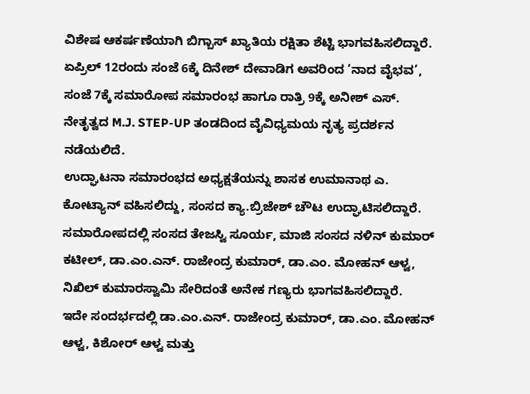ವಿಶೇಷ ಆಕರ್ಷಣೆಯಾಗಿ ಬಿಗ್ಬಾಸ್ ಖ್ಯಾತಿಯ ರಕ್ಷಿತಾ ಶೆಟ್ಟಿ ಭಾಗವಹಿಸಲಿದ್ದಾರೆ. ಏಪ್ರಿಲ್ 12ರಂದು ಸಂಜೆ 6ಕ್ಕೆ ದಿನೇಶ್ ದೇವಾಡಿಗ ಅವರಿಂದ ‘ನಾದ ವೈಭವ’, ಸಂಜೆ 7ಕ್ಕೆ ಸಮಾರೋಪ ಸಮಾರಂಭ ಹಾಗೂ ರಾತ್ರಿ 9ಕ್ಕೆ ಅನೀಶ್ ಎಸ್. ನೇತೃತ್ವದ M.J. STEP-UP ತಂಡದಿಂದ ವೈವಿಧ್ಯಮಯ ನೃತ್ಯ ಪ್ರದರ್ಶನ ನಡೆಯಲಿದೆ.
ಉದ್ಘಾಟನಾ ಸಮಾರಂಭದ ಅಧ್ಯಕ್ಷತೆಯನ್ನು ಶಾಸಕ ಉಮಾನಾಥ ಎ. ಕೋಟ್ಯಾನ್ ವಹಿಸಲಿದ್ದು, ಸಂಸದ ಕ್ಯಾ.ಬ್ರಿಜೇಶ್ ಚೌಟ ಉದ್ಘಾಟಿಸಲಿದ್ದಾರೆ. ಸಮಾರೋಪದಲ್ಲಿ ಸಂಸದ ತೇಜಸ್ವಿ ಸೂರ್ಯ, ಮಾಜಿ ಸಂಸದ ನಳಿನ್ ಕುಮಾರ್ ಕಟೀಲ್, ಡಾ.ಎಂ.ಎನ್. ರಾಜೇಂದ್ರ ಕುಮಾರ್, ಡಾ.ಎಂ. ಮೋಹನ್ ಆಳ್ವ, ನಿಖಿಲ್ ಕುಮಾರಸ್ವಾಮಿ ಸೇರಿದಂತೆ ಅನೇಕ ಗಣ್ಯರು ಭಾಗವಹಿಸಲಿದ್ದಾರೆ.
ಇದೇ ಸಂದರ್ಭದಲ್ಲಿ ಡಾ.ಎಂ.ಎನ್. ರಾಜೇಂದ್ರ ಕುಮಾರ್, ಡಾ.ಎಂ. ಮೋಹನ್ ಆಳ್ವ, ಕಿಶೋರ್ ಆಳ್ವ ಮತ್ತು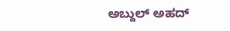ಅಬ್ದುಲ್ ಅಹದ್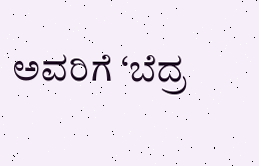ಅವರಿಗೆ ‘ಬೆದ್ರ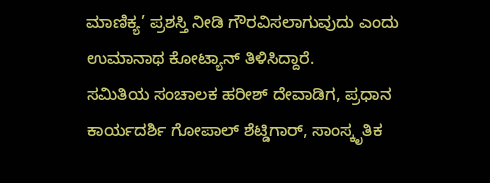ಮಾಣಿಕ್ಯ’ ಪ್ರಶಸ್ತಿ ನೀಡಿ ಗೌರವಿಸಲಾಗುವುದು ಎಂದು ಉಮಾನಾಥ ಕೋಟ್ಯಾನ್ ತಿಳಿಸಿದ್ದಾರೆ.
ಸಮಿತಿಯ ಸಂಚಾಲಕ ಹರೀಶ್ ದೇವಾಡಿಗ, ಪ್ರಧಾನ ಕಾರ್ಯದರ್ಶಿ ಗೋಪಾಲ್ ಶೆಟ್ಡಿಗಾರ್, ಸಾಂಸ್ಕೃತಿಕ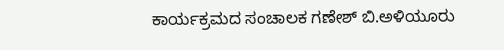ಕಾರ್ಯಕ್ರಮದ ಸಂಚಾಲಕ ಗಣೇಶ್ ಬಿ.ಅಳಿಯೂರು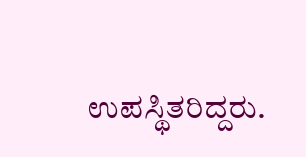ಉಪಸ್ಥಿತರಿದ್ದರು.